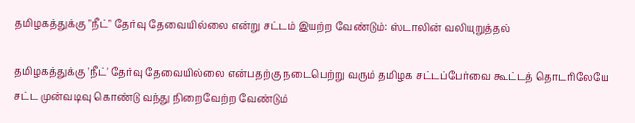தமிழகத்துக்கு "நீட்" தேர்வு தேவையில்லை என்று சட்டம் இயற்ற வேண்டும்: ஸ்டாலின் வலியுறுத்தல்

தமிழகத்துக்கு 'நீட்' தேர்வு தேவையில்லை என்பதற்கு நடைபெற்று வரும் தமிழக சட்டப்பேர்வை கூட்டத் தொடரிலேயே சட்ட முன்வடிவு கொண்டு வந்து நிறைவேற்ற வேண்டும்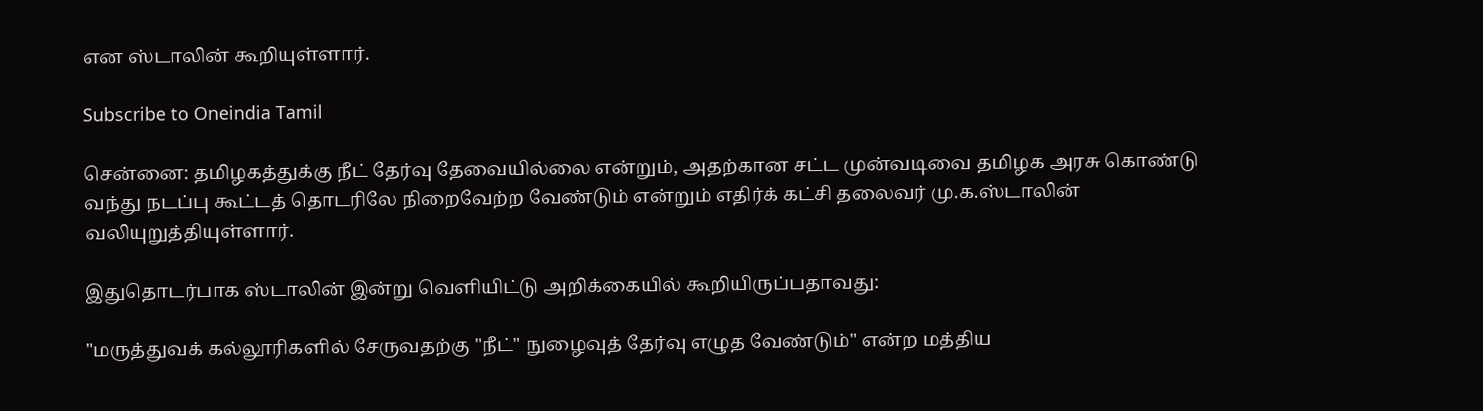என ஸ்டாலின் கூறியுள்ளார்.

Subscribe to Oneindia Tamil

சென்னை: தமிழகத்துக்கு நீட் தேர்வு தேவையில்லை என்றும், அதற்கான சட்ட முன்வடிவை தமிழக அரசு கொண்டு வந்து நடப்பு கூட்டத் தொடரிலே நிறைவேற்ற வேண்டும் என்றும் எதிர்க் கட்சி தலைவர் மு.க.ஸ்டாலின் வலியுறுத்தியுள்ளார்.

இதுதொடர்பாக ஸ்டாலின் இன்று வெளியிட்டு அறிக்கையில் கூறியிருப்பதாவது:

"மருத்துவக் கல்லூரிகளில் சேருவதற்கு "நீட்" நுழைவுத் தேர்வு எழுத வேண்டும்" என்ற மத்திய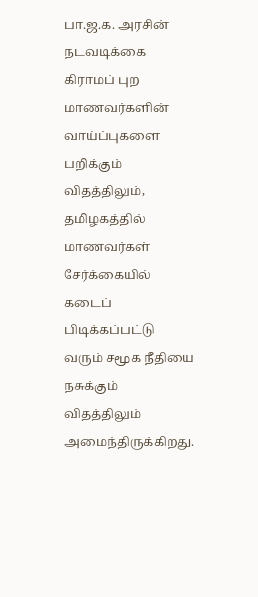பா.ஜ.க. அரசின் நடவடிக்கை கிராமப் புற மாணவர்களின் வாய்ப்புகளை பறிக்கும் விதத்திலும், தமிழகத்தில் மாணவர்கள் சேர்க்கையில் கடைப் பிடிக்கப்பட்டு வரும் சமூக நீதியை நசுக்கும் விதத்திலும் அமைந்திருக்கிறது.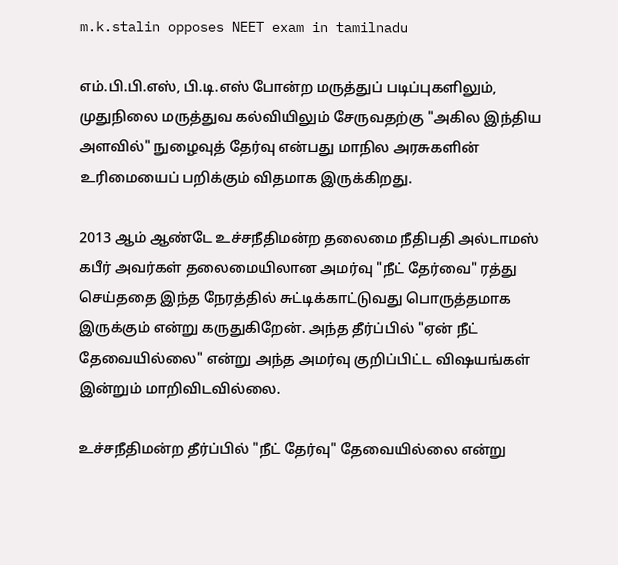m.k.stalin opposes NEET exam in tamilnadu

எம்.பி.பி.எஸ், பி.டி.எஸ் போன்ற மருத்துப் படிப்புகளிலும், முதுநிலை மருத்துவ கல்வியிலும் சேருவதற்கு "அகில இந்திய அளவில்" நுழைவுத் தேர்வு என்பது மாநில அரசுகளின் உரிமையைப் பறிக்கும் விதமாக இருக்கிறது.

2013 ஆம் ஆண்டே உச்சநீதிமன்ற தலைமை நீதிபதி அல்டாமஸ் கபீர் அவர்கள் தலைமையிலான அமர்வு "நீட் தேர்வை" ரத்து செய்ததை இந்த நேரத்தில் சுட்டிக்காட்டுவது பொருத்தமாக இருக்கும் என்று கருதுகிறேன். அந்த தீர்ப்பில் "ஏன் நீட் தேவையில்லை" என்று அந்த அமர்வு குறிப்பிட்ட வி‌ஷயங்கள் இன்றும் மாறிவிடவில்லை.

உச்சநீதிமன்ற தீர்ப்பில் "நீட் தேர்வு" தேவையில்லை என்று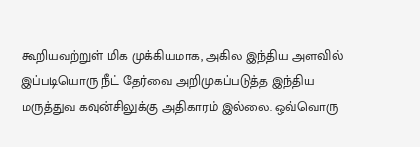கூறியவற்றுள் மிக முக்கியமாக, அகில இந்திய அளவில் இப்படியொரு நீட் தேர்வை அறிமுகப்படுத்த இந்திய மருத்துவ கவுன்சிலுக்கு அதிகாரம் இல்லை. ஒவ்வொரு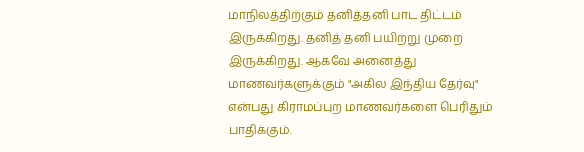மாநிலத்திற்கும் தனித்தனி பாட திட்டம் இருக்கிறது. தனித் தனி பயிற்று முறை இருக்கிறது. ஆகவே அனைத்து மாணவர்களுக்கும் "அகில இந்திய தேர்வு" என்பது கிராமப்புற மாணவர்களை பெரிதும் பாதிக்கும்.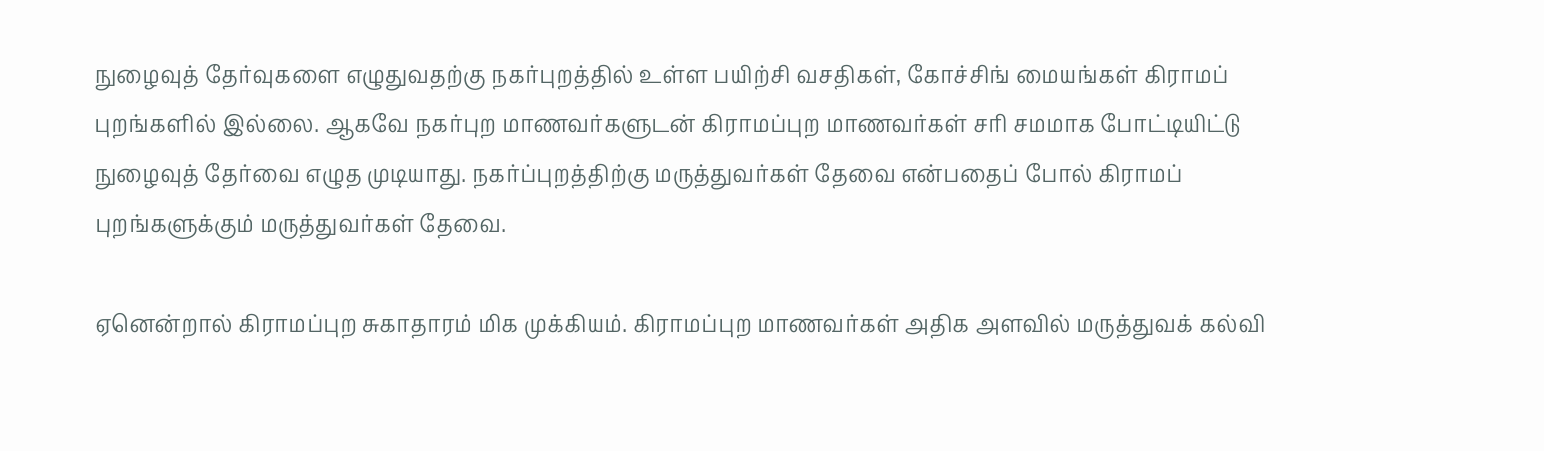நுழைவுத் தேர்வுகளை எழுதுவதற்கு நகர்புறத்தில் உள்ள பயிற்சி வசதிகள், கோச்சிங் மையங்கள் கிராமப் புறங்களில் இல்லை. ஆகவே நகர்புற மாணவர்களுடன் கிராமப்புற மாணவர்கள் சரி சமமாக போட்டியிட்டு நுழைவுத் தேர்வை எழுத முடியாது. நகர்ப்புறத்திற்கு மருத்துவர்கள் தேவை என்பதைப் போல் கிராமப் புறங்களுக்கும் மருத்துவர்கள் தேவை.

ஏனென்றால் கிராமப்புற சுகாதாரம் மிக முக்கியம். கிராமப்புற மாணவர்கள் அதிக அளவில் மருத்துவக் கல்வி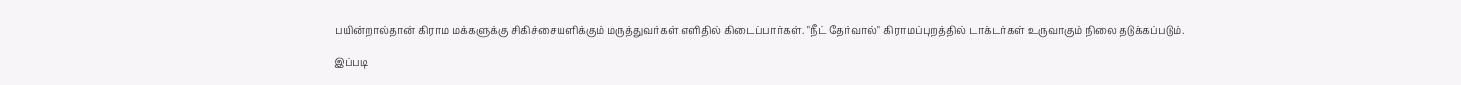பயின்றால்தான் கிராம மக்களுக்கு சிகிச்சையளிக்கும் மருத்துவர்கள் எளிதில் கிடைப்பார்கள். "நீட் தேர்வால்" கிராமப்புறத்தில் டாக்டர்கள் உருவாகும் நிலை தடுக்கப்படும்.

இப்படி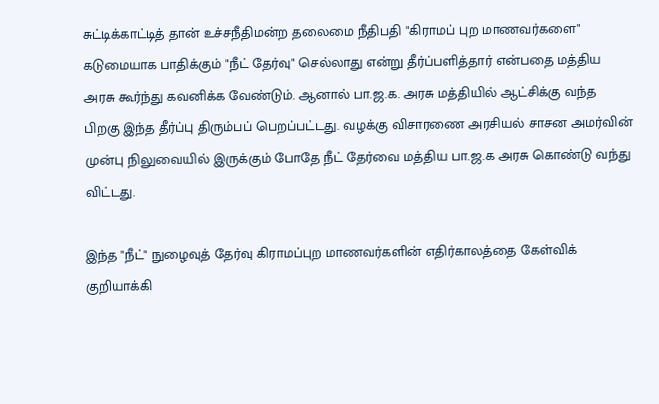சுட்டிக்காட்டித் தான் உச்சநீதிமன்ற தலைமை நீதிபதி "கிராமப் புற மாணவர்களை" கடுமையாக பாதிக்கும் "நீட் தேர்வு" செல்லாது என்று தீர்ப்பளித்தார் என்பதை மத்திய அரசு கூர்ந்து கவனிக்க வேண்டும். ஆனால் பா.ஜ.க. அரசு மத்தியில் ஆட்சிக்கு வந்த பிறகு இந்த தீர்ப்பு திரும்பப் பெறப்பட்டது. வழக்கு விசாரணை அரசியல் சாசன அமர்வின் முன்பு நிலுவையில் இருக்கும் போதே நீட் தேர்வை மத்திய பா.ஜ.க அரசு கொண்டு வந்து விட்டது.

இந்த "நீட்" நுழைவுத் தேர்வு கிராமப்புற மாணவர்களின் எதிர்காலத்தை கேள்விக் குறியாக்கி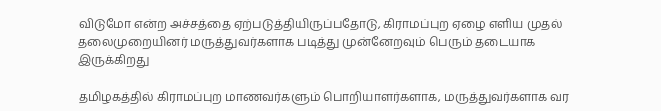விடுமோ என்ற அச்சத்தை ஏற்படுத்தியிருப்பதோடு, கிராமப்புற ஏழை எளிய முதல் தலைமுறையினர் மருத்துவர்களாக படித்து முன்னேறவும் பெரும் தடையாக இருக்கிறது

தமிழகத்தில் கிராமப்புற மாணவர்களும் பொறியாளர்களாக, மருத்துவர்களாக வர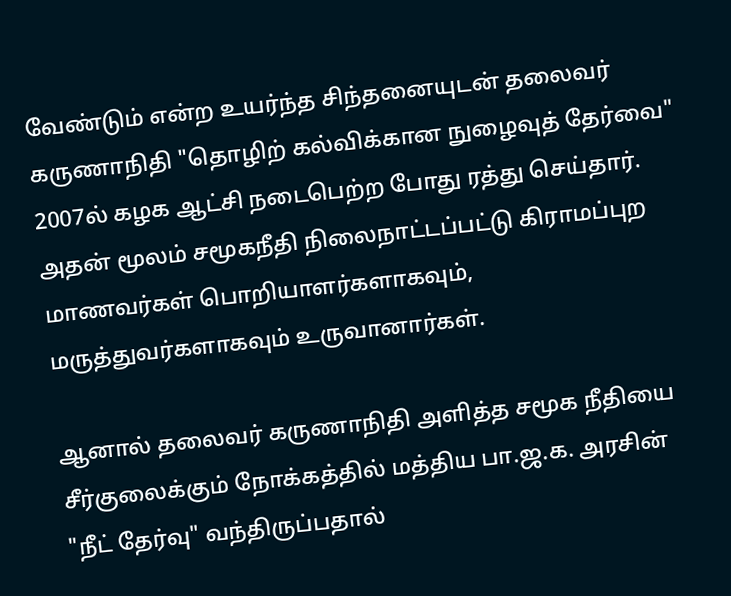வேண்டும் என்ற உயர்ந்த சிந்தனையுடன் தலைவர் கருணாநிதி "தொழிற் கல்விக்கான நுழைவுத் தேர்வை" 2007ல் கழக ஆட்சி நடைபெற்ற போது ரத்து செய்தார். அதன் மூலம் சமூகநீதி நிலைநாட்டப்பட்டு கிராமப்புற மாணவர்கள் பொறியாளர்களாகவும், மருத்துவர்களாகவும் உருவானார்கள்.

ஆனால் தலைவர் கருணாநிதி அளித்த சமூக நீதியை சீர்குலைக்கும் நோக்கத்தில் மத்திய பா.ஜ.க. அரசின் "நீட் தேர்வு" வந்திருப்பதால்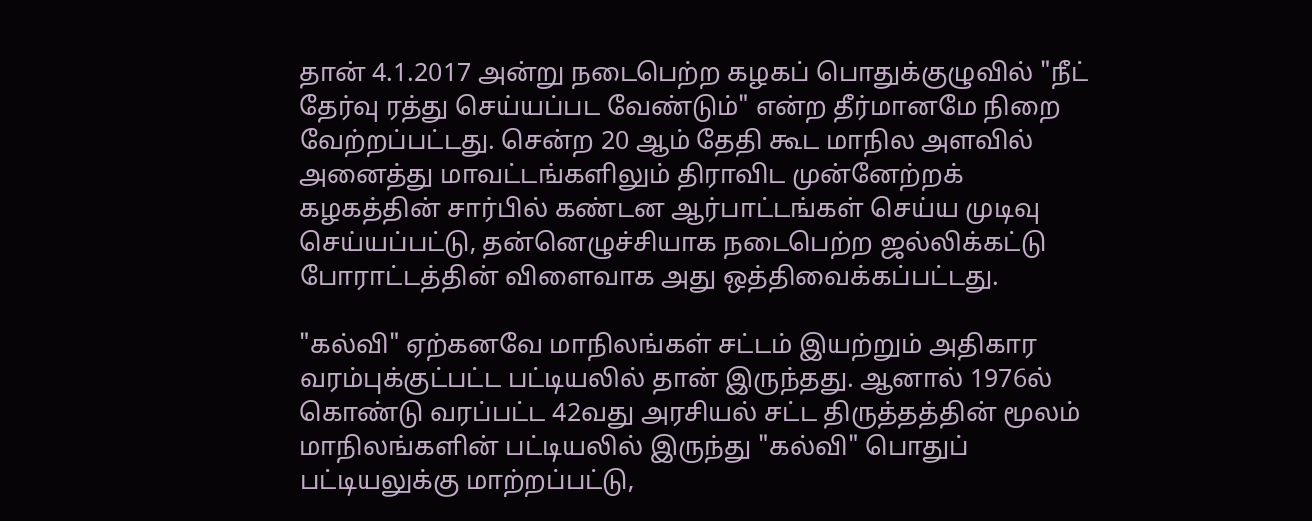தான் 4.1.2017 அன்று நடைபெற்ற கழகப் பொதுக்குழுவில் "நீட் தேர்வு ரத்து செய்யப்பட வேண்டும்" என்ற தீர்மானமே நிறை வேற்றப்பட்டது. சென்ற 20 ஆம் தேதி கூட மாநில அளவில் அனைத்து மாவட்டங்களிலும் திராவிட முன்னேற்றக் கழகத்தின் சார்பில் கண்டன ஆர்பாட்டங்கள் செய்ய முடிவு செய்யப்பட்டு, தன்னெழுச்சியாக நடைபெற்ற ஜல்லிக்கட்டு போராட்டத்தின் விளைவாக அது ஒத்திவைக்கப்பட்டது.

"கல்வி" ஏற்கனவே மாநிலங்கள் சட்டம் இயற்றும் அதிகார வரம்புக்குட்பட்ட பட்டியலில் தான் இருந்தது. ஆனால் 1976ல் கொண்டு வரப்பட்ட 42வது அரசியல் சட்ட திருத்தத்தின் மூலம் மாநிலங்களின் பட்டியலில் இருந்து "கல்வி" பொதுப் பட்டியலுக்கு மாற்றப்பட்டு,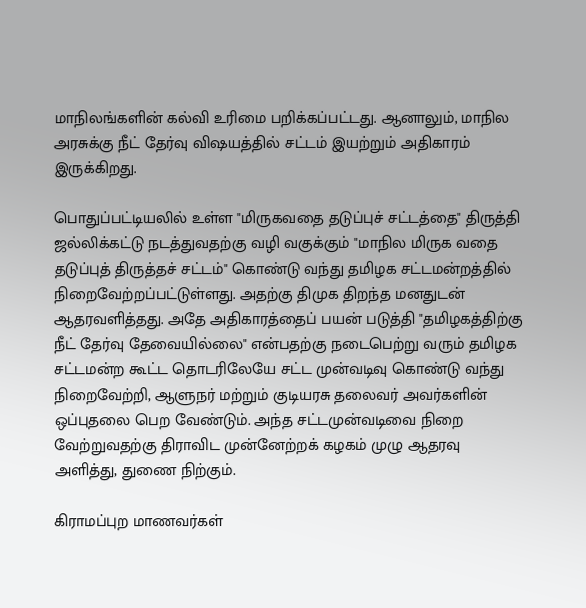மாநிலங்களின் கல்வி உரிமை பறிக்கப்பட்டது. ஆனாலும், மாநில அரசுக்கு நீட் தேர்வு வி‌ஷயத்தில் சட்டம் இயற்றும் அதிகாரம் இருக்கிறது.

பொதுப்பட்டியலில் உள்ள "மிருகவதை தடுப்புச் சட்டத்தை" திருத்தி ஜல்லிக்கட்டு நடத்துவதற்கு வழி வகுக்கும் "மாநில மிருக வதை தடுப்புத் திருத்தச் சட்டம்" கொண்டு வந்து தமிழக சட்டமன்றத்தில் நிறைவேற்றப்பட்டுள்ளது. அதற்கு திமுக திறந்த மனதுடன் ஆதரவளித்தது. அதே அதிகாரத்தைப் பயன் படுத்தி "தமிழகத்திற்கு நீட் தேர்வு தேவையில்லை" என்பதற்கு நடைபெற்று வரும் தமிழக சட்டமன்ற கூட்ட தொடரிலேயே சட்ட முன்வடிவு கொண்டு வந்து நிறைவேற்றி, ஆளுநர் மற்றும் குடியரசு தலைவர் அவர்களின் ஒப்புதலை பெற வேண்டும். அந்த சட்டமுன்வடிவை நிறை வேற்றுவதற்கு திராவிட முன்னேற்றக் கழகம் முழு ஆதரவு அளித்து, துணை நிற்கும்.

கிராமப்புற மாணவர்கள்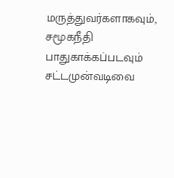மருத்துவர்களாகவும், சமூகநீதி பாதுகாக்கப்படவும் சட்டமுன்வடிவை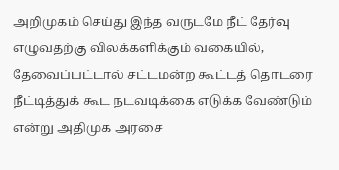அறிமுகம் செய்து இந்த வருடமே நீட் தேர்வு எழுவதற்கு விலக்களிக்கும் வகையில், தேவைப்பட்டால் சட்டமன்ற கூட்டத் தொடரை நீட்டித்துக் கூட நடவடிக்கை எடுக்க வேண்டும் என்று அதிமுக அரசை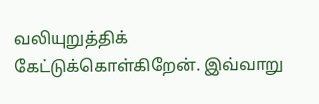வலியுறுத்திக் கேட்டுக்கொள்கிறேன். இவ்வாறு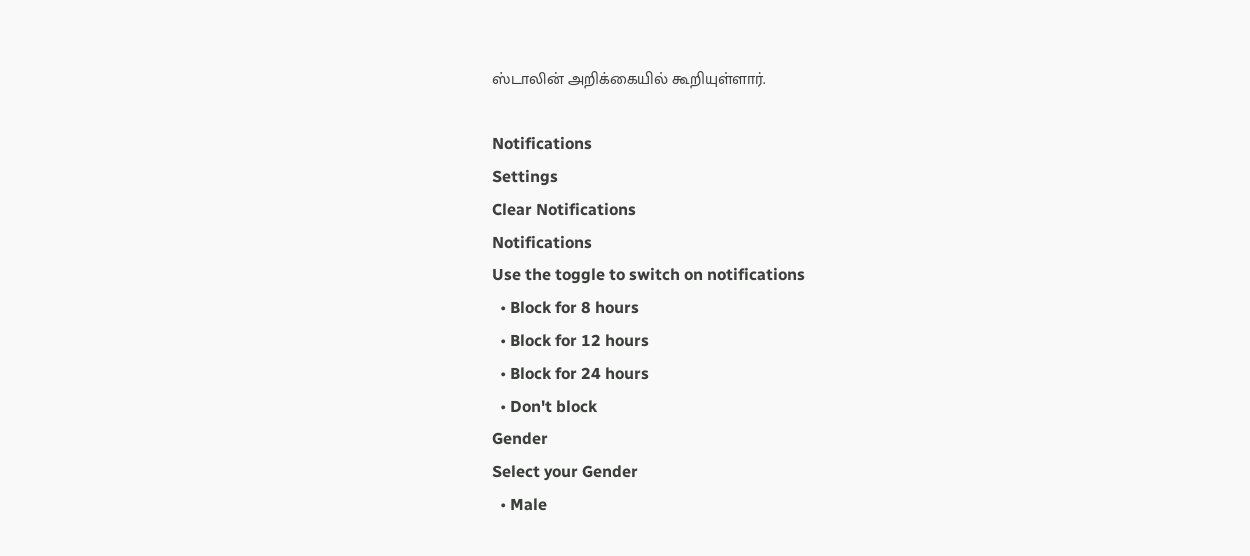ஸ்டாலின் அறிக்கையில் கூறியுள்ளார்.

Notifications
Settings
Clear Notifications
Notifications
Use the toggle to switch on notifications
  • Block for 8 hours
  • Block for 12 hours
  • Block for 24 hours
  • Don't block
Gender
Select your Gender
  • Male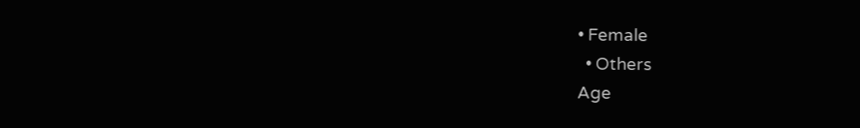• Female
  • Others
Age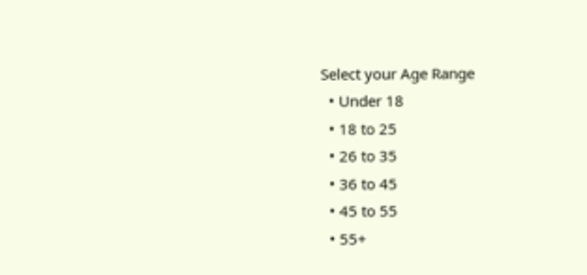Select your Age Range
  • Under 18
  • 18 to 25
  • 26 to 35
  • 36 to 45
  • 45 to 55
  • 55+